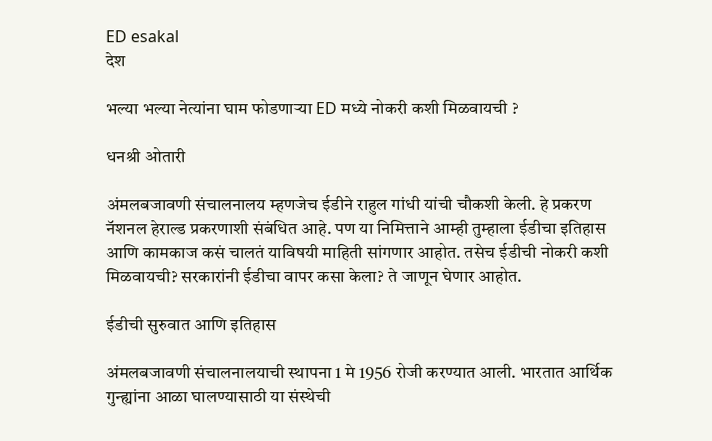ED esakal
देश

भल्या भल्या नेत्यांना घाम फोडणाऱ्या ED मध्ये नोकरी कशी मिळवायची ?

धनश्री ओतारी

अंमलबजावणी संचालनालय म्हणजेच ईडीने राहुल गांधी यांची चौकशी केली. हे प्रकरण नॅशनल हेराल्ड प्रकरणाशी संबंधित आहे. पण या निमित्ताने आम्ही तुम्हाला ईडीचा इतिहास आणि कामकाज कसं चालतं याविषयी माहिती सांगणार आहोत. तसेच ईडीची नोकरी कशी मिळवायची? सरकारांनी ईडीचा वापर कसा केला? ते जाणून घेणार आहोत.

ईडीची सुरुवात आणि इतिहास

अंमलबजावणी संचालनालयाची स्थापना 1 मे 1956 रोजी करण्यात आली. भारतात आर्थिक गुन्ह्यांना आळा घालण्यासाठी या संस्थेची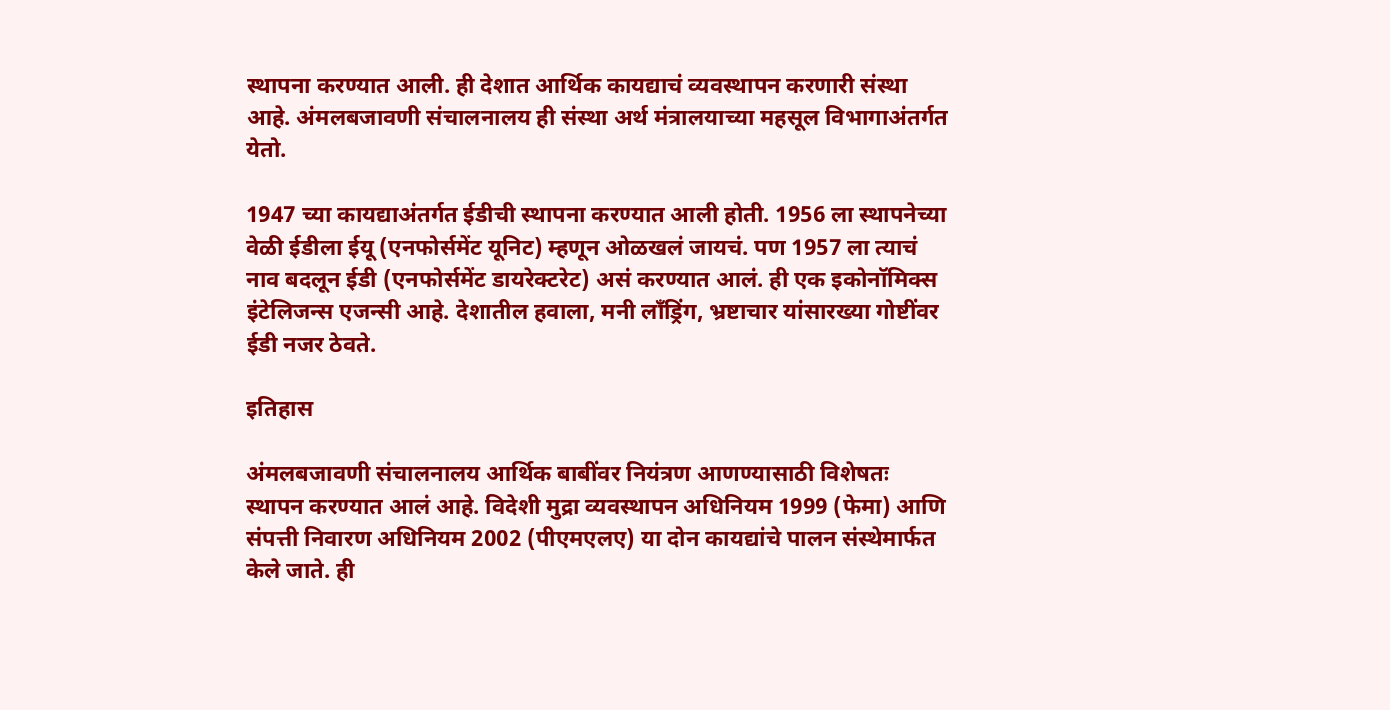स्थापना करण्यात आली. ही देशात आर्थिक कायद्याचं व्यवस्थापन करणारी संस्था आहे. अंमलबजावणी संचालनालय ही संस्था अर्थ मंत्रालयाच्या महसूल विभागाअंतर्गत येतो.

1947 च्या कायद्याअंतर्गत ईडीची स्थापना करण्यात आली होती. 1956 ला स्थापनेच्या वेळी ईडीला ईयू (एनफोर्समेंट यूनिट) म्हणून ओळखलं जायचं. पण 1957 ला त्याचं नाव बदलून ईडी (एनफोर्समेंट डायरेक्टरेट) असं करण्यात आलं. ही एक इकोनॉमिक्स इंटेलिजन्स एजन्सी आहे. देशातील हवाला, मनी लाँड्रिंग, भ्रष्टाचार यांसारख्या गोष्टींवर ईडी नजर ठेवते.

इतिहास

अंमलबजावणी संचालनालय आर्थिक बाबींवर नियंत्रण आणण्यासाठी विशेषतः स्थापन करण्यात आलं आहे. विदेशी मुद्रा व्यवस्थापन अधिनियम 1999 (फेमा) आणि संपत्ती निवारण अधिनियम 2002 (पीएमएलए) या दोन कायद्यांचे पालन संस्थेमार्फत केले जाते. ही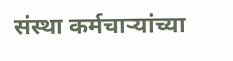संस्था कर्मचाऱ्यांच्या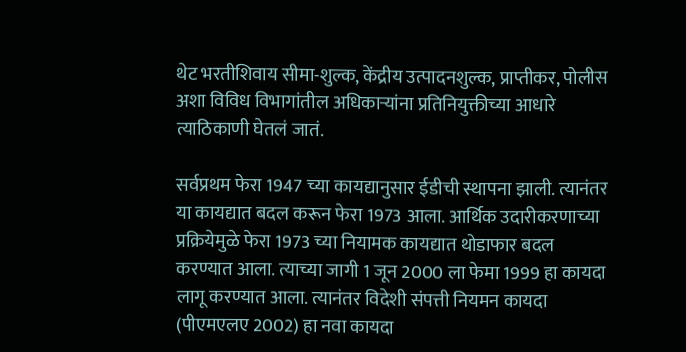थेट भरतीशिवाय सीमा-शुल्क, केंद्रीय उत्पादनशुल्क, प्राप्तीकर, पोलीस अशा विविध विभागांतील अधिकाऱ्यांना प्रतिनियुक्तीच्या आधारे त्याठिकाणी घेतलं जातं.

सर्वप्रथम फेरा 1947 च्या कायद्यानुसार ईडीची स्थापना झाली. त्यानंतर या कायद्यात बदल करून फेरा 1973 आला. आर्थिक उदारीकरणाच्या प्रक्रियेमुळे फेरा 1973 च्या नियामक कायद्यात थोडाफार बदल करण्यात आला. त्याच्या जागी 1 जून 2000 ला फेमा 1999 हा कायदा लागू करण्यात आला. त्यानंतर विदेशी संपत्ती नियमन कायदा (पीएमएलए 2002) हा नवा कायदा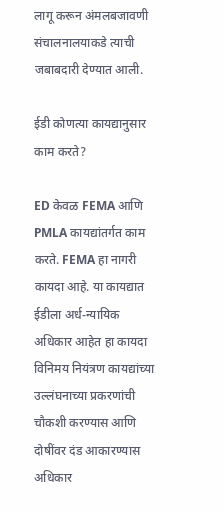लागू करून अंमलबजावणी संचालनालयाकडे त्याची जबाबदारी देण्यात आली.

ईडी कोणत्या कायद्यानुसार काम करते?

ED केवळ FEMA आणि PMLA कायद्यांतर्गत काम करते. FEMA हा नागरी कायदा आहे. या कायद्यात ईडीला अर्ध-न्यायिक अधिकार आहेत हा कायदा विनिमय नियंत्रण कायद्यांच्या उल्लंघनाच्या प्रकरणांची चौकशी करण्यास आणि दोषींवर दंड आकारण्यास अधिकार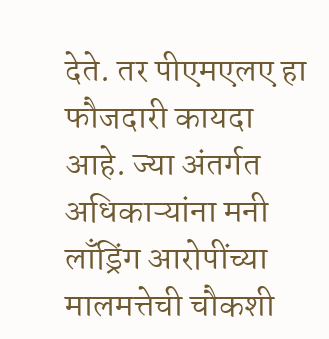देते. तर पीएमएलए हा फौजदारी कायदा आहे. ज्या अंतर्गत अधिकाऱ्यांना मनी लाँड्रिंग आरोपींच्या मालमत्तेची चौकशी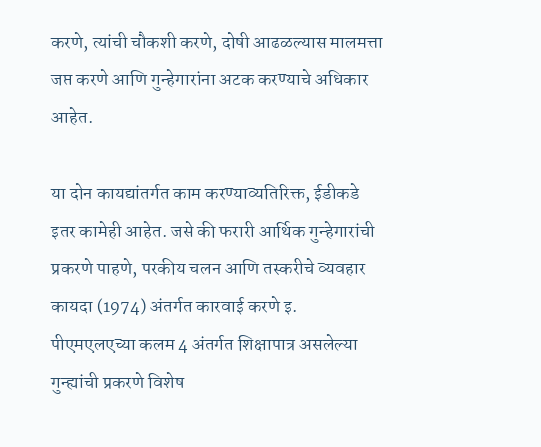करणे, त्यांची चौकशी करणे, दोषी आढळल्यास मालमत्ता जप्त करणे आणि गुन्हेगारांना अटक करण्याचे अधिकार आहेत.

या दोन कायद्यांतर्गत काम करण्याव्यतिरिक्त, ईडीकडे इतर कामेही आहेत. जसे की फरारी आर्थिक गुन्हेगारांची प्रकरणे पाहणे, परकीय चलन आणि तस्करीचे व्यवहार कायदा (1974) अंतर्गत कारवाई करणे इ. पीएमएलएच्या कलम 4 अंतर्गत शिक्षापात्र असलेल्या गुन्ह्यांची प्रकरणे विशेष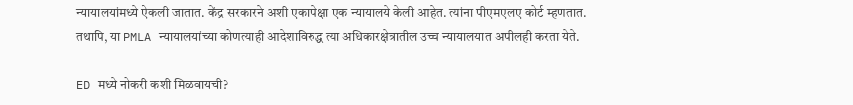न्यायालयांमध्ये ऐकली जातात. केंद्र सरकारने अशी एकापेक्षा एक न्यायालये केली आहेत. त्यांना पीएमएलए कोर्ट म्हणतात. तथापि, या PMLA न्यायालयांच्या कोणत्याही आदेशाविरुद्ध त्या अधिकारक्षेत्रातील उच्च न्यायालयात अपीलही करता येते.

ED मध्ये नोकरी कशी मिळवायची?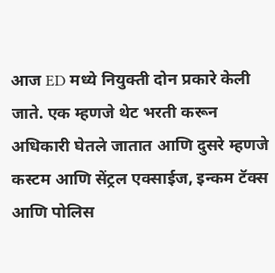आज ED मध्ये नियुक्ती दोन प्रकारे केली जाते. एक म्हणजे थेट भरती करून अधिकारी घेतले जातात आणि दुसरे म्हणजे कस्टम आणि सेंट्रल एक्साईज, इन्कम टॅक्स आणि पोलिस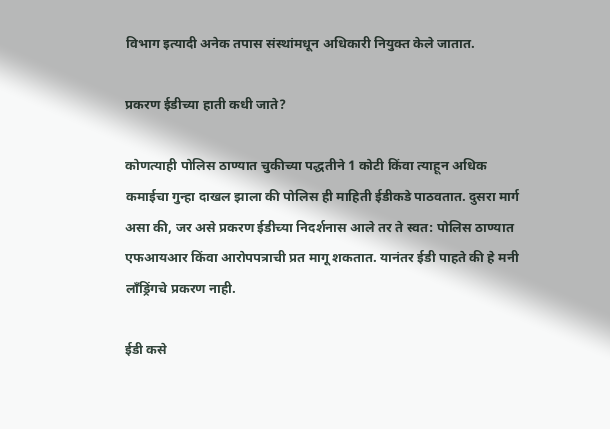विभाग इत्यादी अनेक तपास संस्थांमधून अधिकारी नियुक्त केले जातात.

प्रकरण ईडीच्या हाती कधी जाते?

कोणत्याही पोलिस ठाण्यात चुकीच्या पद्धतीने 1 कोटी किंवा त्याहून अधिक कमाईचा गुन्हा दाखल झाला की पोलिस ही माहिती ईडीकडे पाठवतात. दुसरा मार्ग असा की, जर असे प्रकरण ईडीच्या निदर्शनास आले तर ते स्वत: पोलिस ठाण्यात एफआयआर किंवा आरोपपत्राची प्रत मागू शकतात. यानंतर ईडी पाहते की हे मनी लाँड्रिंगचे प्रकरण नाही.

ईडी कसे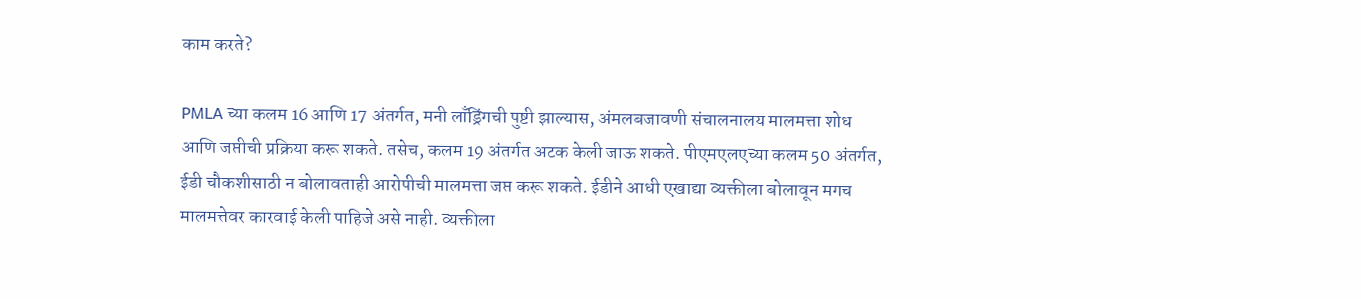काम करते?

PMLA च्या कलम 16 आणि 17 अंतर्गत, मनी लाँड्रिंगची पुष्टी झाल्यास, अंमलबजावणी संचालनालय मालमत्ता शोध आणि जप्तीची प्रक्रिया करू शकते. तसेच, कलम 19 अंतर्गत अटक केली जाऊ शकते. पीएमएलएच्या कलम 50 अंतर्गत, ईडी चौकशीसाठी न बोलावताही आरोपीची मालमत्ता जप्त करू शकते. ईडीने आधी एखाद्या व्यक्तीला बोलावून मगच मालमत्तेवर कारवाई केली पाहिजे असे नाही. व्यक्तीला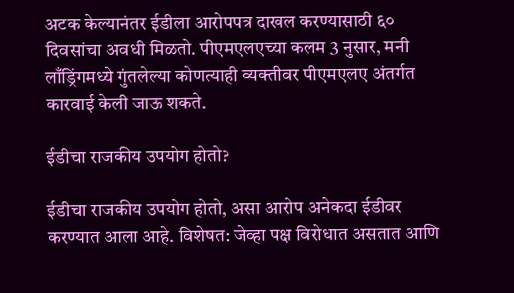अटक केल्यानंतर ईडीला आरोपपत्र दाखल करण्यासाठी ६० दिवसांचा अवधी मिळतो. पीएमएलएच्या कलम 3 नुसार, मनी लाँड्रिंगमध्ये गुंतलेल्या कोणत्याही व्यक्तीवर पीएमएलए अंतर्गत कारवाई केली जाऊ शकते.

ईडीचा राजकीय उपयोग होतो?

ईडीचा राजकीय उपयोग होतो, असा आरोप अनेकदा ईडीवर करण्यात आला आहे. विशेषत: जेव्हा पक्ष विरोधात असतात आणि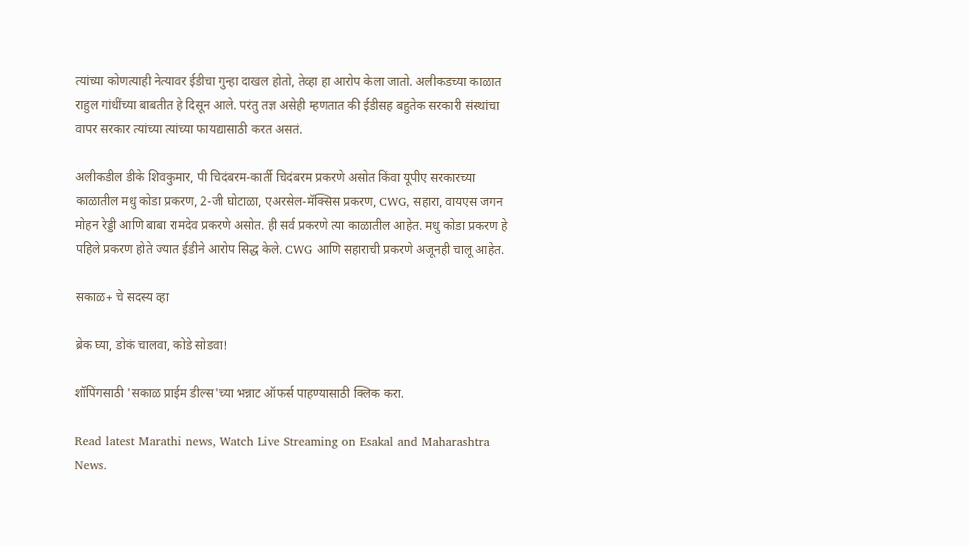त्यांच्या कोणत्याही नेत्यावर ईडीचा गुन्हा दाखल होतो, तेव्हा हा आरोप केला जातो. अलीकडच्या काळात राहुल गांधींच्या बाबतीत हे दिसून आले. परंतु तज्ञ असेही म्हणतात की ईडीसह बहुतेक सरकारी संस्थांचा वापर सरकार त्यांच्या त्यांच्या फायद्यासाठी करत असतं.

अलीकडील डीके शिवकुमार, पी चिदंबरम-कार्ती चिदंबरम प्रकरणे असोत किंवा यूपीए सरकारच्या काळातील मधु कोडा प्रकरण, 2-जी घोटाळा, एअरसेल-मॅक्सिस प्रकरण, CWG, सहारा, वायएस जगन मोहन रेड्डी आणि बाबा रामदेव प्रकरणे असोत. ही सर्व प्रकरणे त्या काळातील आहेत. मधु कोडा प्रकरण हे पहिले प्रकरण होते ज्यात ईडीने आरोप सिद्ध केले. CWG आणि सहाराची प्रकरणे अजूनही चालू आहेत.

सकाळ+ चे सदस्य व्हा

ब्रेक घ्या, डोकं चालवा, कोडे सोडवा!

शॉपिंगसाठी 'सकाळ प्राईम डील्स'च्या भन्नाट ऑफर्स पाहण्यासाठी क्लिक करा.

Read latest Marathi news, Watch Live Streaming on Esakal and Maharashtra News.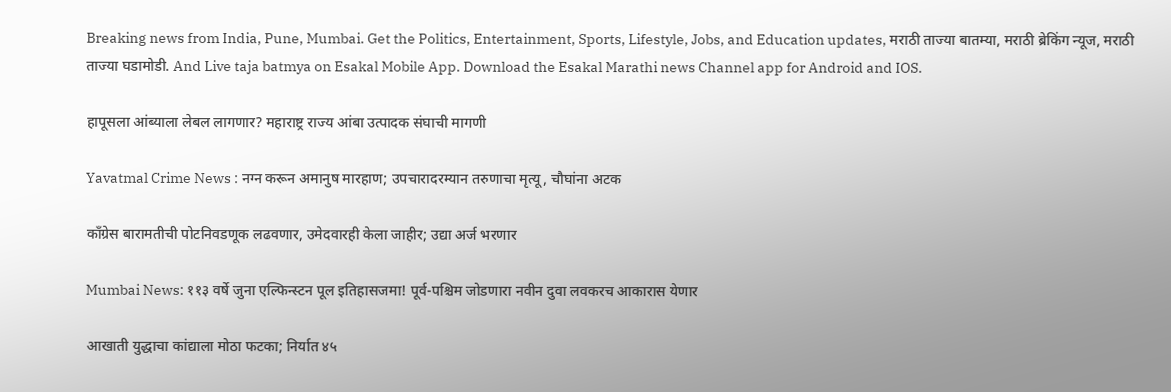Breaking news from India, Pune, Mumbai. Get the Politics, Entertainment, Sports, Lifestyle, Jobs, and Education updates, मराठी ताज्या बातम्या, मराठी ब्रेकिंग न्यूज, मराठी ताज्या घडामोडी. And Live taja batmya on Esakal Mobile App. Download the Esakal Marathi news Channel app for Android and IOS.

हापूसला आंब्याला लेबल लागणार? महाराष्ट्र राज्य आंबा उत्पादक संघाची मागणी

Yavatmal Crime News : नग्न करून अमानुष मारहाण; उपचारादरम्यान तरुणाचा मृत्यू, चौघांना अटक

काँग्रेस बारामतीची पोटनिवडणूक लढवणार, उमेदवारही केला जाहीर; उद्या अर्ज भरणार

Mumbai News: ११३ वर्षे जुना एल्फिन्स्टन पूल इतिहासजमा! पूर्व-पश्चिम जोडणारा नवीन दुवा लवकरच आकारास येणार

आखाती युद्धाचा कांद्याला मोठा फटका; निर्यात ४५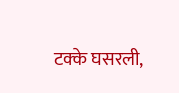टक्के घसरली,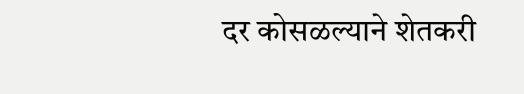दर कोसळल्याने शेतकरी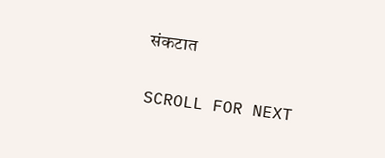संकटात

SCROLL FOR NEXT